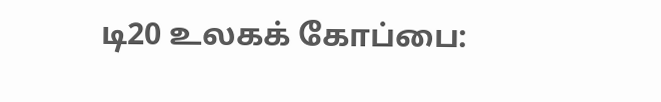டி20 உலகக் கோப்பை: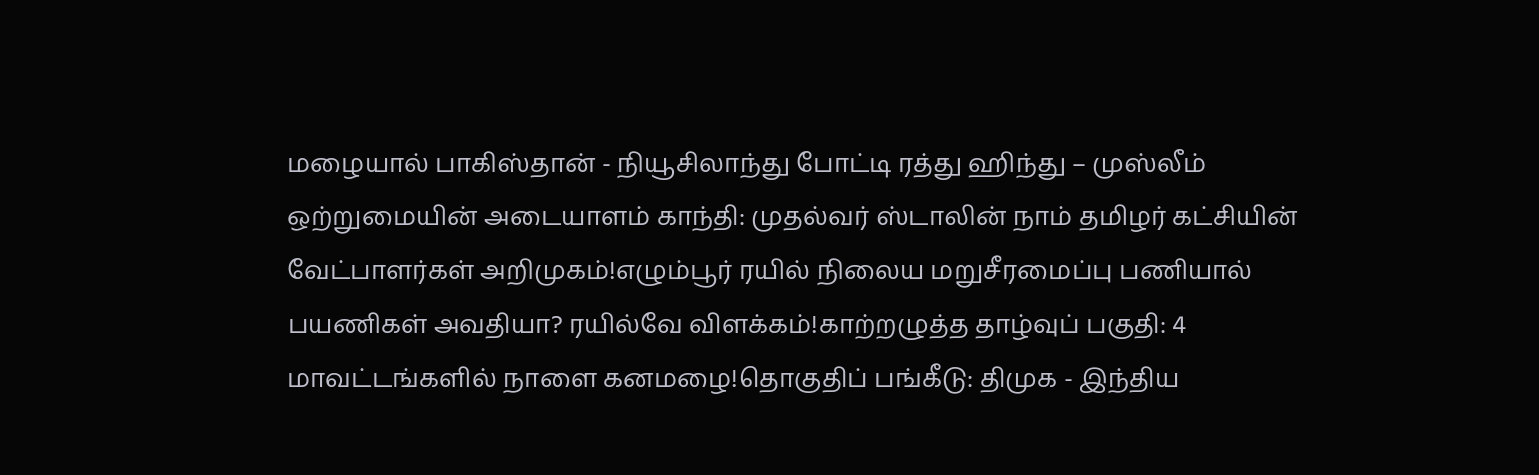மழையால் பாகிஸ்தான் - நியூசிலாந்து போட்டி ரத்து ஹிந்து – முஸ்லீம் ஒற்றுமையின் அடையாளம் காந்தி: முதல்வர் ஸ்டாலின் நாம் தமிழர் கட்சியின் வேட்பாளர்கள் அறிமுகம்!எழும்பூர் ரயில் நிலைய மறுசீரமைப்பு பணியால் பயணிகள் அவதியா? ரயில்வே விளக்கம்!காற்றழுத்த தாழ்வுப் பகுதி: 4 மாவட்டங்களில் நாளை கனமழை!தொகுதிப் பங்கீடு: திமுக - இந்திய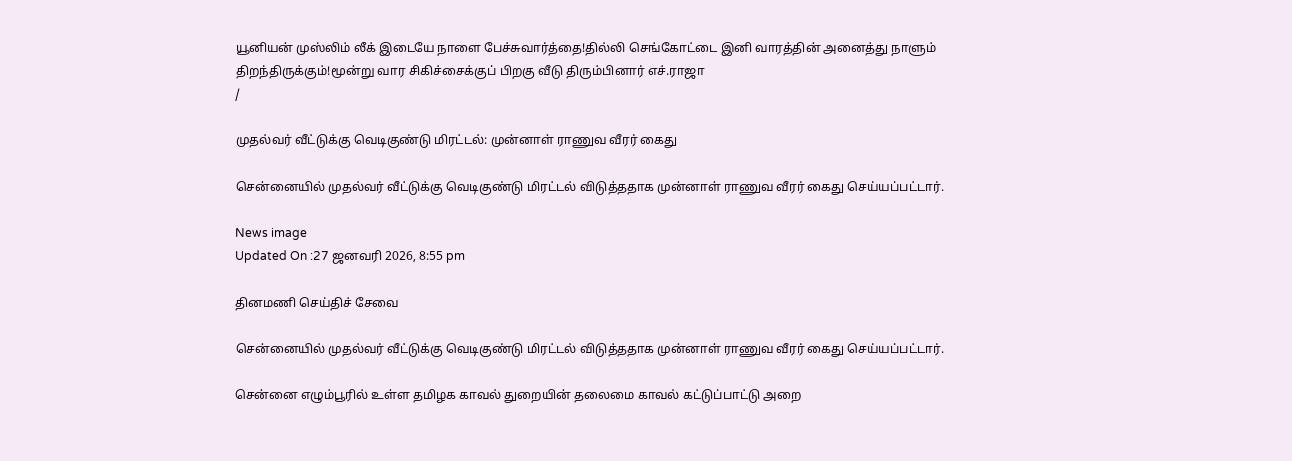யூனியன் முஸ்லிம் லீக் இடையே நாளை பேச்சுவார்த்தை!தில்லி செங்கோட்டை இனி வாரத்தின் அனைத்து நாளும் திறந்திருக்கும்!மூன்று வார சிகிச்சைக்குப் பிறகு வீடு திரும்பினார் எச்.ராஜா
/

முதல்வர் வீட்டுக்கு வெடிகுண்டு மிரட்டல்: முன்னாள் ராணுவ வீரர் கைது

சென்னையில் முதல்வர் வீட்டுக்கு வெடிகுண்டு மிரட்டல் விடுத்ததாக முன்னாள் ராணுவ வீரர் கைது செய்யப்பட்டார்.

News image
Updated On :27 ஜனவரி 2026, 8:55 pm

தினமணி செய்திச் சேவை

சென்னையில் முதல்வர் வீட்டுக்கு வெடிகுண்டு மிரட்டல் விடுத்ததாக முன்னாள் ராணுவ வீரர் கைது செய்யப்பட்டார்.

சென்னை எழும்பூரில் உள்ள தமிழக காவல் துறையின் தலைமை காவல் கட்டுப்பாட்டு அறை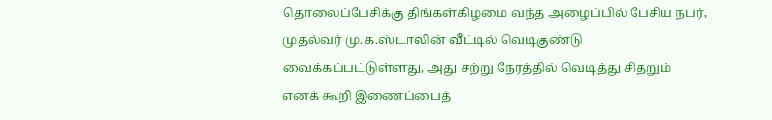தொலைப்பேசிக்கு திங்கள்கிழமை வந்த அழைப்பில் பேசிய நபர், முதல்வர் மு.க.ஸ்டாலின் வீட்டில் வெடிகுண்டு வைக்கப்பட்டுள்ளது, அது சற்று நேரத்தில் வெடித்து சிதறும் எனக் கூறி இணைப்பைத்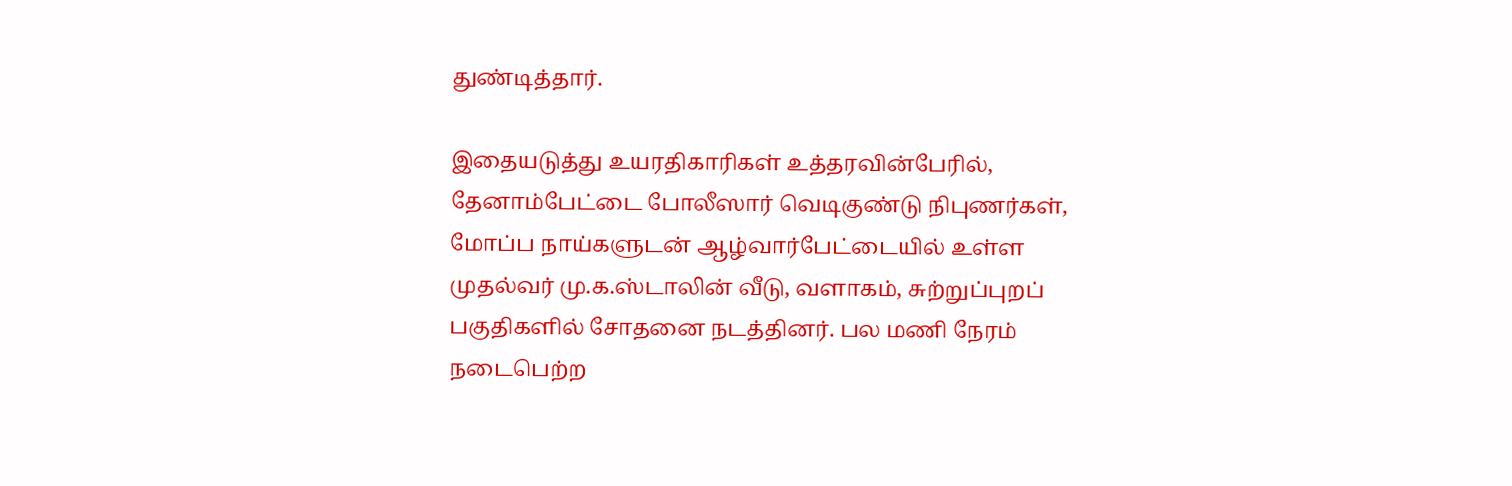துண்டித்தார்.

இதையடுத்து உயரதிகாரிகள் உத்தரவின்பேரில், தேனாம்பேட்டை போலீஸார் வெடிகுண்டு நிபுணர்கள், மோப்ப நாய்களுடன் ஆழ்வார்பேட்டையில் உள்ள முதல்வர் மு.க.ஸ்டாலின் வீடு, வளாகம், சுற்றுப்புறப் பகுதிகளில் சோதனை நடத்தினர். பல மணி நேரம் நடைபெற்ற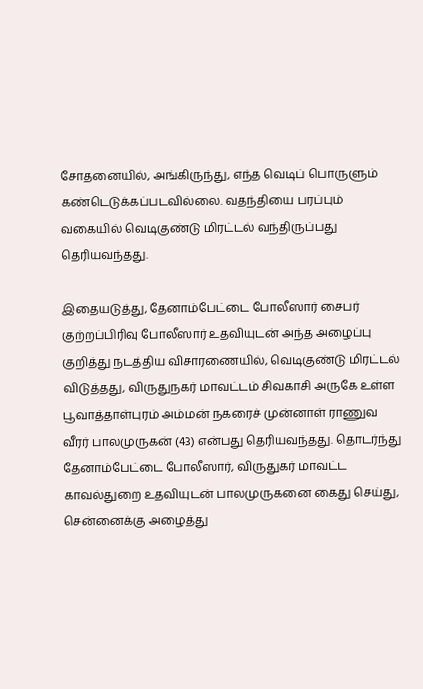சோதனையில், அங்கிருந்து, எந்த வெடிப் பொருளும் கண்டெடுக்கப்படவில்லை. வதந்தியை பரப்பும் வகையில் வெடிகுண்டு மிரட்டல் வந்திருப்பது தெரியவந்தது.

இதையடுத்து, தேனாம்பேட்டை போலீஸார் சைபர் குற்றப்பிரிவு போலீஸார் உதவியுடன் அந்த அழைப்பு குறித்து நடத்திய விசாரணையில், வெடிகுண்டு மிரட்டல் விடுத்தது, விருதுநகர் மாவட்டம் சிவகாசி அருகே உள்ள பூவாத்தாள்புரம் அம்மன் நகரைச் முன்னாள் ராணுவ வீரர் பாலமுருகன் (43) என்பது தெரியவந்தது. தொடர்ந்து தேனாம்பேட்டை போலீஸார், விருதுகர் மாவட்ட காவல்துறை உதவியுடன் பாலமுருகனை கைது செய்து, சென்னைக்கு அழைத்து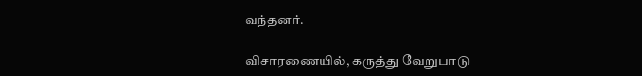வந்தனர்.

விசாரணையில், கருத்து வேறுபாடு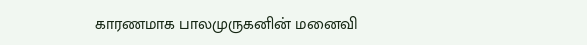காரணமாக பாலமுருகனின் மனைவி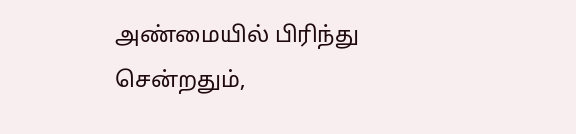அண்மையில் பிரிந்து சென்றதும்,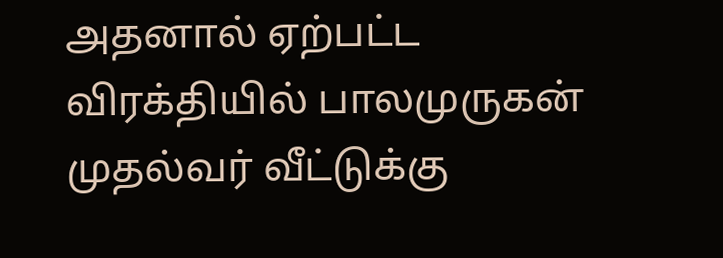அதனால் ஏற்பட்ட விரக்தியில் பாலமுருகன் முதல்வர் வீட்டுக்கு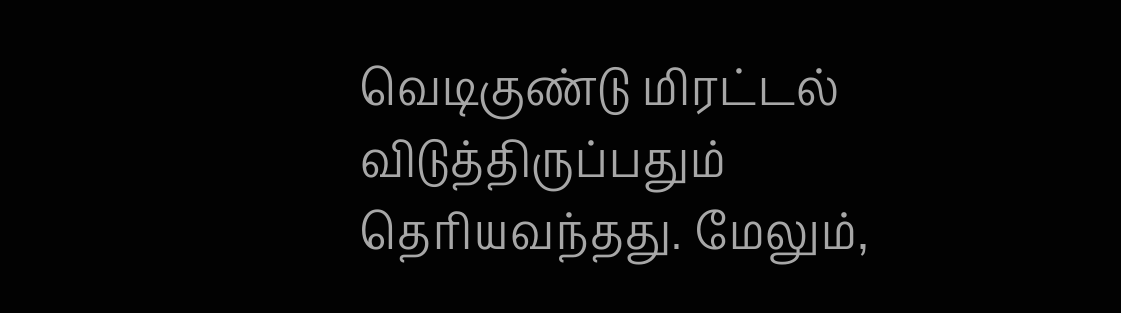வெடிகுண்டு மிரட்டல் விடுத்திருப்பதும் தெரியவந்தது. மேலும்,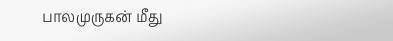பாலமுருகன் மீது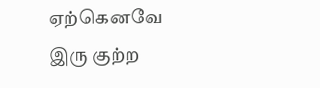ஏற்கெனவே இரு குற்ற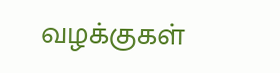வழக்குகள்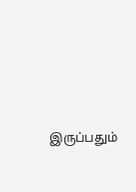இருப்பதும்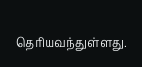தெரியவந்துள்ளது.